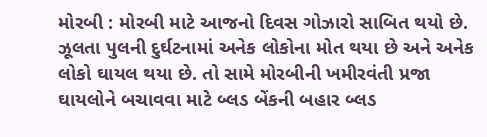મોરબી : મોરબી માટે આજનો દિવસ ગોઝારો સાબિત થયો છે. ઝૂલતા પુલની દુર્ઘટનામાં અનેક લોકોના મોત થયા છે અને અનેક લોકો ઘાયલ થયા છે. તો સામે મોરબીની ખમીરવંતી પ્રજા ઘાયલોને બચાવવા માટે બ્લડ બેંકની બહાર બ્લડ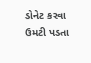ડોનેટ કરવા ઉમટી પડતા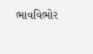ભાવવિભોર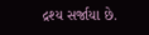દ્રશ્ય સર્જાયા છે.